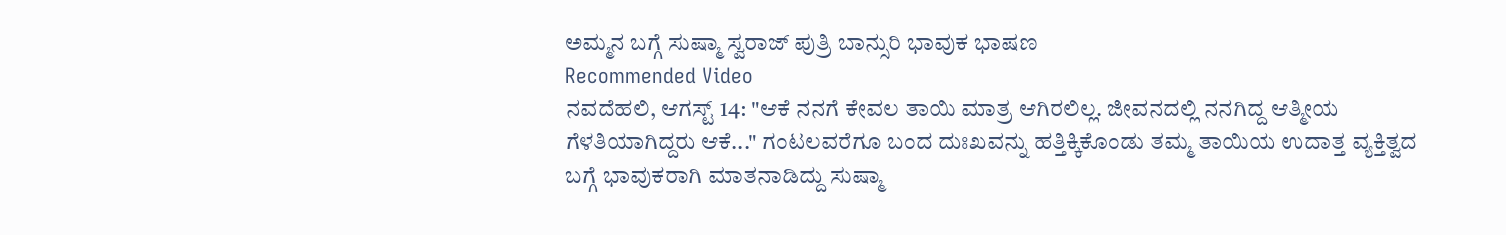ಅಮ್ಮನ ಬಗ್ಗೆ ಸುಷ್ಮಾ ಸ್ವರಾಜ್ ಪುತ್ರಿ ಬಾನ್ಸುರಿ ಭಾವುಕ ಭಾಷಣ
Recommended Video
ನವದೆಹಲಿ, ಆಗಸ್ಟ್ 14: "ಆಕೆ ನನಗೆ ಕೇವಲ ತಾಯಿ ಮಾತ್ರ ಆಗಿರಲಿಲ್ಲ. ಜೀವನದಲ್ಲಿ ನನಗಿದ್ದ ಆತ್ಮೀಯ ಗೆಳತಿಯಾಗಿದ್ದರು ಆಕೆ..." ಗಂಟಲವರೆಗೂ ಬಂದ ದುಃಖವನ್ನು ಹತ್ತಿಕ್ಕಿಕೊಂಡು ತಮ್ಮ ತಾಯಿಯ ಉದಾತ್ತ ವ್ಯಕ್ತಿತ್ವದ ಬಗ್ಗೆ ಭಾವುಕರಾಗಿ ಮಾತನಾಡಿದ್ದು ಸುಷ್ಮಾ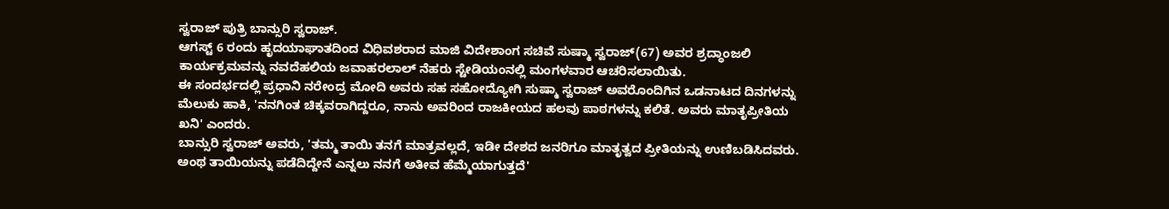ಸ್ವರಾಜ್ ಪುತ್ರಿ ಬಾನ್ಸುರಿ ಸ್ವರಾಜ್.
ಆಗಸ್ಟ್ 6 ರಂದು ಹೃದಯಾಘಾತದಿಂದ ವಿಧಿವಶರಾದ ಮಾಜಿ ವಿದೇಶಾಂಗ ಸಚಿವೆ ಸುಷ್ಮಾ ಸ್ವರಾಜ್(67) ಅವರ ಶ್ರದ್ಧಾಂಜಲಿ ಕಾರ್ಯಕ್ರಮವನ್ನು ನವದೆಹಲಿಯ ಜವಾಹರಲಾಲ್ ನೆಹರು ಸ್ಟೇಡಿಯಂನಲ್ಲಿ ಮಂಗಳವಾರ ಆಚರಿಸಲಾಯಿತು.
ಈ ಸಂದರ್ಭದಲ್ಲಿ ಪ್ರಧಾನಿ ನರೇಂದ್ರ ಮೋದಿ ಅವರು ಸಹ ಸಹೋದ್ಯೋಗಿ ಸುಷ್ಮಾ ಸ್ವರಾಜ್ ಅವರೊಂದಿಗಿನ ಒಡನಾಟದ ದಿನಗಳನ್ನು ಮೆಲುಕು ಹಾಕಿ, 'ನನಗಿಂತ ಚಿಕ್ಕವರಾಗಿದ್ದರೂ, ನಾನು ಅವರಿಂದ ರಾಜಕೀಯದ ಹಲವು ಪಾಠಗಳನ್ನು ಕಲಿತೆ. ಅವರು ಮಾತೃಪ್ರೀತಿಯ ಖನಿ' ಎಂದರು.
ಬಾನ್ಸುರಿ ಸ್ವರಾಜ್ ಅವರು, 'ತಮ್ಮ ತಾಯಿ ತನಗೆ ಮಾತ್ರವಲ್ಲದೆ, ಇಡೀ ದೇಶದ ಜನರಿಗೂ ಮಾತೃತ್ವದ ಪ್ರೀತಿಯನ್ನು ಉಣಿಬಡಿಸಿದವರು. ಅಂಥ ತಾಯಿಯನ್ನು ಪಡೆದಿದ್ದೇನೆ ಎನ್ನಲು ನನಗೆ ಅತೀವ ಹೆಮ್ಮೆಯಾಗುತ್ತದೆ'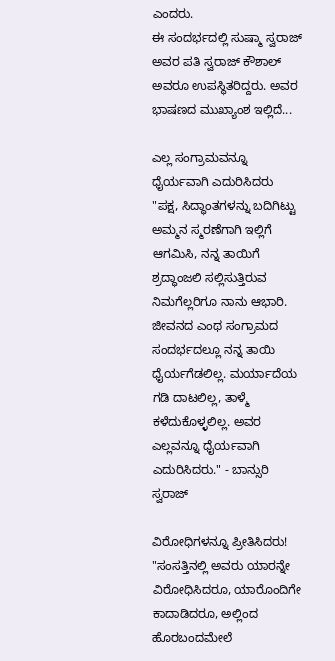ಎಂದರು.
ಈ ಸಂದರ್ಭದಲ್ಲಿ ಸುಷ್ಮಾ ಸ್ವರಾಜ್ ಅವರ ಪತಿ ಸ್ವರಾಜ್ ಕೌಶಾಲ್ ಅವರೂ ಉಪಸ್ಥಿತರಿದ್ದರು. ಅವರ ಭಾಷಣದ ಮುಖ್ಯಾಂಶ ಇಲ್ಲಿದೆ...

ಎಲ್ಲ ಸಂಗ್ರಾಮವನ್ನೂ ಧೈರ್ಯವಾಗಿ ಎದುರಿಸಿದರು
"ಪಕ್ಷ, ಸಿದ್ಧಾಂತಗಳನ್ನು ಬದಿಗಿಟ್ಟು ಅಮ್ಮನ ಸ್ಮರಣೆಗಾಗಿ ಇಲ್ಲಿಗೆ ಆಗಮಿಸಿ, ನನ್ನ ತಾಯಿಗೆ ಶ್ರದ್ಧಾಂಜಲಿ ಸಲ್ಲಿಸುತ್ತಿರುವ ನಿಮಗೆಲ್ಲರಿಗೂ ನಾನು ಆಭಾರಿ. ಜೀವನದ ಎಂಥ ಸಂಗ್ರಾಮದ ಸಂದರ್ಭದಲ್ಲೂ ನನ್ನ ತಾಯಿ ಧೈರ್ಯಗೆಡಲಿಲ್ಲ. ಮರ್ಯಾದೆಯ ಗಡಿ ದಾಟಲಿಲ್ಲ, ತಾಳ್ಮೆ ಕಳೆದುಕೊಳ್ಳಲಿಲ್ಲ. ಅವರ ಎಲ್ಲವನ್ನೂ ಧೈರ್ಯವಾಗಿ ಎದುರಿಸಿದರು." - ಬಾನ್ಸುರಿ ಸ್ವರಾಜ್

ವಿರೋಧಿಗಳನ್ನೂ ಪ್ರೀತಿಸಿದರು!
"ಸಂಸತ್ತಿನಲ್ಲಿ ಅವರು ಯಾರನ್ನೇ ವಿರೋಧಿಸಿದರೂ, ಯಾರೊಂದಿಗೇ ಕಾದಾಡಿದರೂ, ಅಲ್ಲಿಂದ ಹೊರಬಂದಮೇಲೆ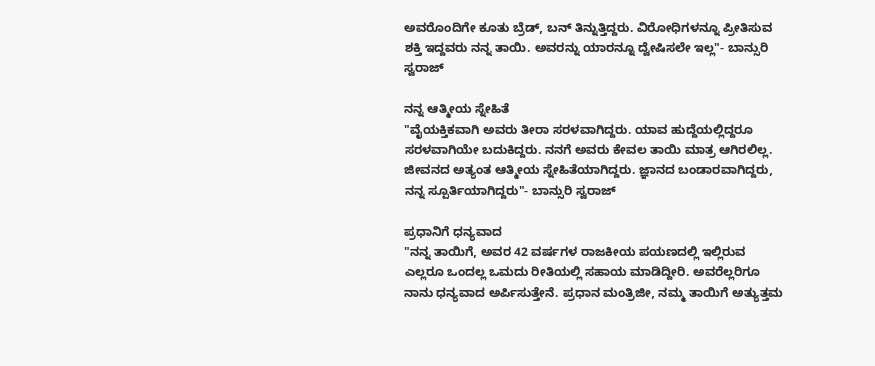ಅವರೊಂದಿಗೇ ಕೂತು ಬ್ರೆಡ್, ಬನ್ ತಿನ್ನುತ್ತಿದ್ದರು. ವಿರೋಧಿಗಳನ್ನೂ ಪ್ರೀತಿಸುವ ಶಕ್ತಿ ಇದ್ದವರು ನನ್ನ ತಾಯಿ. ಅವರನ್ನು ಯಾರನ್ನೂ ದ್ವೇಷಿಸಲೇ ಇಲ್ಲ"- ಬಾನ್ಸುರಿ ಸ್ವರಾಜ್

ನನ್ನ ಆತ್ಮೀಯ ಸ್ನೇಹಿತೆ
"ವೈಯಕ್ತಿಕವಾಗಿ ಅವರು ತೀರಾ ಸರಳವಾಗಿದ್ದರು. ಯಾವ ಹುದ್ದೆಯಲ್ಲಿದ್ದರೂ ಸರಳವಾಗಿಯೇ ಬದುಕಿದ್ದರು. ನನಗೆ ಅವರು ಕೇವಲ ತಾಯಿ ಮಾತ್ರ ಆಗಿರಲಿಲ್ಲ. ಜೀವನದ ಅತ್ಯಂತ ಆತ್ಮೀಯ ಸ್ನೇಹಿತೆಯಾಗಿದ್ದರು. ಜ್ಞಾನದ ಬಂಡಾರವಾಗಿದ್ದರು, ನನ್ನ ಸ್ಪೂರ್ತಿಯಾಗಿದ್ದರು"- ಬಾನ್ಸುರಿ ಸ್ವರಾಜ್

ಪ್ರಧಾನಿಗೆ ಧನ್ಯವಾದ
"ನನ್ನ ತಾಯಿಗೆ, ಅವರ 42 ವರ್ಷಗಳ ರಾಜಕೀಯ ಪಯಣದಲ್ಲಿ ಇಲ್ಲಿರುವ ಎಲ್ಲರೂ ಒಂದಲ್ಲ ಒಮದು ರೀತಿಯಲ್ಲಿ ಸಹಾಯ ಮಾಡಿದ್ದೀರಿ. ಅವರೆಲ್ಲರಿಗೂ ನಾನು ಧನ್ಯವಾದ ಅರ್ಪಿಸುತ್ತೇನೆ. ಪ್ರಧಾನ ಮಂತ್ರಿಜೀ, ನಮ್ಮ ತಾಯಿಗೆ ಅತ್ಯುತ್ತಮ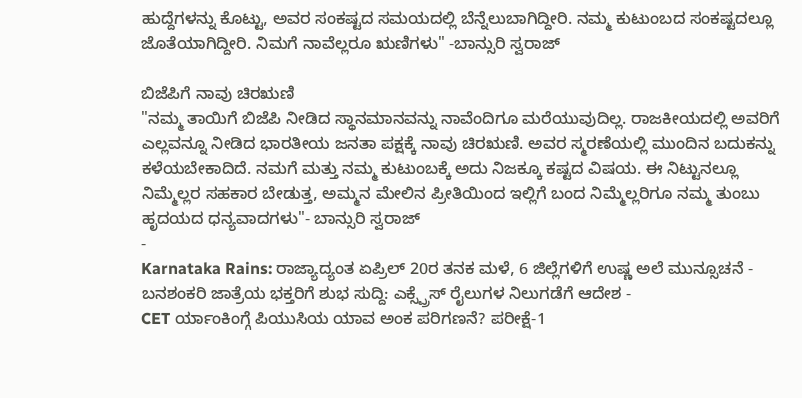ಹುದ್ದೆಗಳನ್ನು ಕೊಟ್ಟು, ಅವರ ಸಂಕಷ್ಟದ ಸಮಯದಲ್ಲಿ ಬೆನ್ನೆಲುಬಾಗಿದ್ದೀರಿ. ನಮ್ಮ ಕುಟುಂಬದ ಸಂಕಷ್ಟದಲ್ಲೂ ಜೊತೆಯಾಗಿದ್ದೀರಿ. ನಿಮಗೆ ನಾವೆಲ್ಲರೂ ಋಣಿಗಳು" -ಬಾನ್ಸುರಿ ಸ್ವರಾಜ್

ಬಿಜೆಪಿಗೆ ನಾವು ಚಿರಋಣಿ
"ನಮ್ಮ ತಾಯಿಗೆ ಬಿಜೆಪಿ ನೀಡಿದ ಸ್ಥಾನಮಾನವನ್ನು ನಾವೆಂದಿಗೂ ಮರೆಯುವುದಿಲ್ಲ. ರಾಜಕೀಯದಲ್ಲಿ ಅವರಿಗೆ ಎಲ್ಲವನ್ನೂ ನೀಡಿದ ಭಾರತೀಯ ಜನತಾ ಪಕ್ಷಕ್ಕೆ ನಾವು ಚಿರಋಣಿ. ಅವರ ಸ್ಮರಣೆಯಲ್ಲಿ ಮುಂದಿನ ಬದುಕನ್ನು ಕಳೆಯಬೇಕಾದಿದೆ. ನಮಗೆ ಮತ್ತು ನಮ್ಮ ಕುಟುಂಬಕ್ಕೆ ಅದು ನಿಜಕ್ಕೂ ಕಷ್ಟದ ವಿಷಯ. ಈ ನಿಟ್ಟುನಲ್ಲೂ ನಿಮ್ಮೆಲ್ಲರ ಸಹಕಾರ ಬೇಡುತ್ತ, ಅಮ್ಮನ ಮೇಲಿನ ಪ್ರೀತಿಯಿಂದ ಇಲ್ಲಿಗೆ ಬಂದ ನಿಮ್ಮೆಲ್ಲರಿಗೂ ನಮ್ಮ ತುಂಬು ಹೃದಯದ ಧನ್ಯವಾದಗಳು"- ಬಾನ್ಸುರಿ ಸ್ವರಾಜ್
-
Karnataka Rains: ರಾಜ್ಯಾದ್ಯಂತ ಏಪ್ರಿಲ್ 20ರ ತನಕ ಮಳೆ, 6 ಜಿಲ್ಲೆಗಳಿಗೆ ಉಷ್ಣ ಅಲೆ ಮುನ್ಸೂಚನೆ -
ಬನಶಂಕರಿ ಜಾತ್ರೆಯ ಭಕ್ತರಿಗೆ ಶುಭ ಸುದ್ದಿ: ಎಕ್ಸ್ಪ್ರೆಸ್ ರೈಲುಗಳ ನಿಲುಗಡೆಗೆ ಆದೇಶ -
CET ರ್ಯಾಂಕಿಂಗ್ಗೆ ಪಿಯುಸಿಯ ಯಾವ ಅಂಕ ಪರಿಗಣನೆ? ಪರೀಕ್ಷೆ-1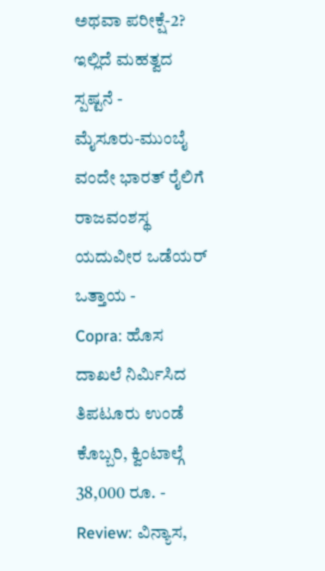ಅಥವಾ ಪರೀಕ್ಷೆ-2? ಇಲ್ಲಿದೆ ಮಹತ್ವದ ಸ್ಪಷ್ಟನೆ -
ಮೈಸೂರು-ಮುಂಬೈ ವಂದೇ ಭಾರತ್ ರೈಲಿಗೆ ರಾಜವಂಶಸ್ಥ ಯದುವೀರ ಒಡೆಯರ್ ಒತ್ತಾಯ -
Copra: ಹೊಸ ದಾಖಲೆ ನಿರ್ಮಿಸಿದ ತಿಪಟೂರು ಉಂಡೆ ಕೊಬ್ಬರಿ, ಕ್ವಿಂಟಾಲ್ಗೆ 38,000 ರೂ. -
Review: ವಿನ್ಯಾಸ,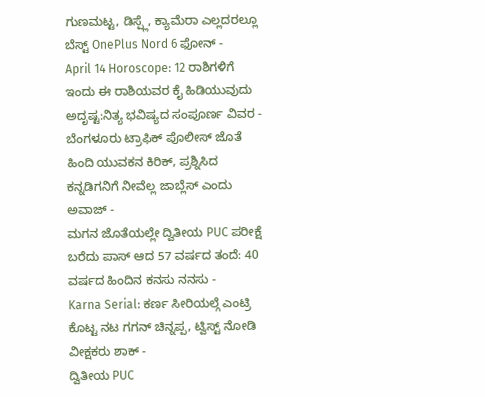ಗುಣಮಟ್ಟ, ಡಿಸ್ಪ್ಲೆ, ಕ್ಯಾಮೆರಾ ಎಲ್ಲದರಲ್ಲೂ ಬೆಸ್ಟ್ OnePlus Nord 6 ಫೋನ್ -
April 14 Horoscope: 12 ರಾಶಿಗಳಿಗೆ ಇಂದು ಈ ರಾಶಿಯವರ ಕೈ ಹಿಡಿಯುವುದು ಅದೃಷ್ಟ:ನಿತ್ಯ ಭವಿಷ್ಯದ ಸಂಪೂರ್ಣ ವಿವರ -
ಬೆಂಗಳೂರು ಟ್ರಾಫಿಕ್ ಪೊಲೀಸ್ ಜೊತೆ ಹಿಂದಿ ಯುವಕನ ಕಿರಿಕ್, ಪ್ರಶ್ನಿಸಿದ ಕನ್ನಡಿಗನಿಗೆ ನೀವೆಲ್ಲ ಜಾಬ್ಲೆಸ್ ಎಂದು ಅವಾಜ್ -
ಮಗನ ಜೊತೆಯಲ್ಲೇ ದ್ವಿತೀಯ PUC ಪರೀಕ್ಷೆ ಬರೆದು ಪಾಸ್ ಆದ 57 ವರ್ಷದ ತಂದೆ: 40 ವರ್ಷದ ಹಿಂದಿನ ಕನಸು ನನಸು -
Karna Serial: ಕರ್ಣ ಸೀರಿಯಲ್ಗೆ ಎಂಟ್ರಿ ಕೊಟ್ಟ ನಟ ಗಗನ್ ಚಿನ್ನಪ್ಪ, ಟ್ವಿಸ್ಟ್ ನೋಡಿ ವೀಕ್ಷಕರು ಶಾಕ್ -
ದ್ವಿತೀಯ PUC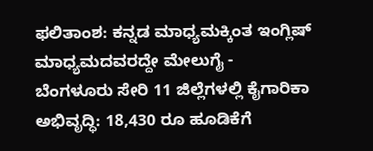ಫಲಿತಾಂಶ: ಕನ್ನಡ ಮಾಧ್ಯಮಕ್ಕಿಂತ ಇಂಗ್ಲಿಷ್ ಮಾಧ್ಯಮದವರದ್ದೇ ಮೇಲುಗೈ -
ಬೆಂಗಳೂರು ಸೇರಿ 11 ಜಿಲ್ಲೆಗಳಲ್ಲಿ ಕೈಗಾರಿಕಾ ಅಭಿವೃದ್ಧಿ: 18,430 ರೂ ಹೂಡಿಕೆಗೆ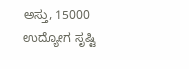ಅಸ್ತು, 15000 ಉದ್ಯೋಗ ಸೃಷ್ಟಿ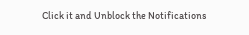Click it and Unblock the Notifications